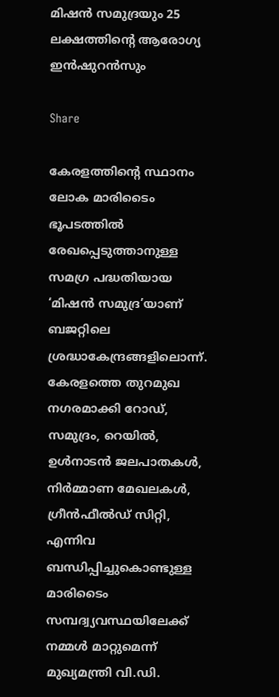മിഷന്‍ സമുദ്രയും 25 ലക്ഷത്തിൻ്റെ ആരോഗ്യ ഇൻഷുറൻസും

Share

കേരളത്തിന്റെ സ്ഥാനം ലോക മാരിടൈം ഭൂപടത്തില്‍ രേഖപ്പെടുത്താനുള്ള സമഗ്ര പദ്ധതിയായ ‘മിഷന്‍ സമുദ്ര’യാണ് ബജറ്റിലെ ശ്രദ്ധാകേന്ദ്രങ്ങളിലൊന്ന്. കേരളത്തെ തുറമുഖ നഗരമാക്കി റോഡ്, സമുദ്രം, റെയില്‍, ഉള്‍നാടന്‍ ജലപാതകള്‍, നിര്‍മ്മാണ മേഖലകള്‍, ഗ്രീന്‍ഫീല്‍ഡ് സിറ്റി, എന്നിവ ബന്ധിപ്പിച്ചുകൊണ്ടുള്ള മാരിടൈം സമ്പദ്വ്യവസ്ഥയിലേക്ക് നമ്മള്‍ മാറ്റുമെന്ന് മുഖ്യമന്ത്രി വി.ഡി.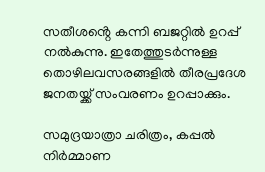സതീശൻ്റെ കന്നി ബജറ്റിൽ ഉറപ്പ് നൽകുന്നു. ഇതേത്തുടര്‍ന്നുള്ള തൊഴിലവസരങ്ങളില്‍ തീരപ്രദേശ ജനതയ്ക്ക് സംവരണം ഉറപ്പാക്കും.

സമുദ്രയാത്രാ ചരിത്രം, കപ്പല്‍ നിര്‍മ്മാണ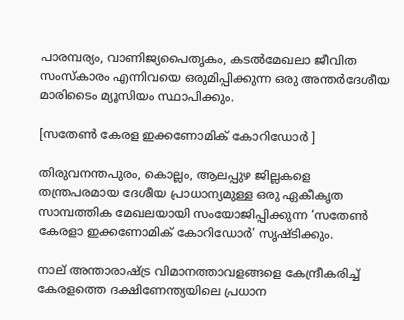പാരമ്പര്യം, വാണിജ്യപൈതൃകം, കടല്‍മേഖലാ ജീവിത സംസ്‌കാരം എന്നിവയെ ഒരുമിപ്പിക്കുന്ന ഒരു അന്തര്‍ദേശീയ മാരിടൈം മ്യൂസിയം സ്ഥാപിക്കും.

[സതേൺ കേരള ഇക്കണോമിക് കോറിഡോർ ]

തിരുവനന്തപുരം, കൊല്ലം, ആലപ്പുഴ ജില്ലകളെ തന്ത്രപരമായ ദേശീയ പ്രാധാന്യമുള്ള ഒരു ഏകീകൃത സാമ്പത്തിക മേഖലയായി സംയോജിപ്പിക്കുന്ന ‘സതേണ്‍ കേരളാ ഇക്കണോമിക് കോറിഡോര്‍’ സൃഷ്ടിക്കും.

നാല് അന്താരാഷ്ട്ര വിമാനത്താവളങ്ങളെ കേന്ദ്രീകരിച്ച് കേരളത്തെ ദക്ഷിണേന്ത്യയിലെ പ്രധാന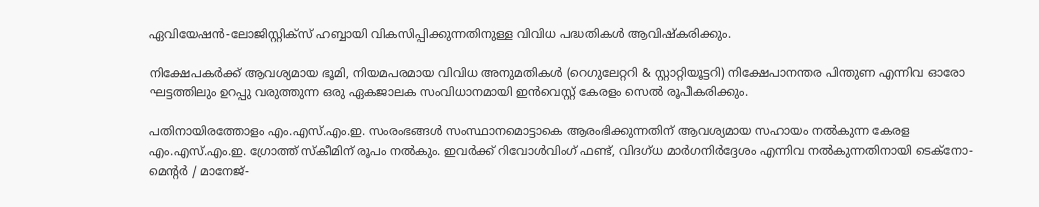ഏവിയേഷന്‍-ലോജിസ്റ്റിക്‌സ് ഹബ്ബായി വികസിപ്പിക്കുന്നതിനുള്ള വിവിധ പദ്ധതികള്‍ ആവിഷ്‌കരിക്കും.

നിക്ഷേപകര്‍ക്ക് ആവശ്യമായ ഭൂമി, നിയമപരമായ വിവിധ അനുമതികള്‍ (റെഗുലേറ്ററി & സ്റ്റാറ്റിയൂട്ടറി) നിക്ഷേപാനന്തര പിന്തുണ എന്നിവ ഓരോ ഘട്ടത്തിലും ഉറപ്പു വരുത്തുന്ന ഒരു ഏകജാലക സംവിധാനമായി ഇന്‍വെസ്റ്റ് കേരളം സെല്‍ രൂപീകരിക്കും.

പതിനായിരത്തോളം എം.എസ്.എം.ഇ. സംരംഭങ്ങള്‍ സംസ്ഥാനമൊട്ടാകെ ആരംഭിക്കുന്നതിന് ആവശ്യമായ സഹായം നല്‍കുന്ന കേരള എം.എസ്.എം.ഇ. ഗ്രോത്ത് സ്‌കീമിന് രൂപം നല്‍കും. ഇവര്‍ക്ക് റിവോള്‍വിംഗ് ഫണ്ട്, വിദഗ്ധ മാര്‍ഗനിര്‍ദ്ദേശം എന്നിവ നല്‍കുന്നതിനായി ടെക്‌നോ-മെന്റര്‍ / മാനേജ്-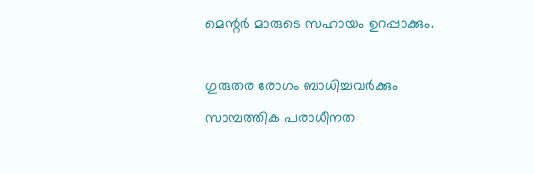മെന്റര്‍ മാരുടെ സഹായം ഉറപ്പാക്കും.

ഗുരുതര രോഗം ബാധിച്ചവര്‍ക്കും സാമ്പത്തിക പരാധീനത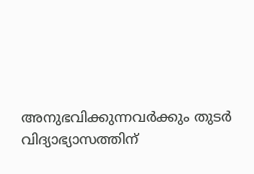അനുഭവിക്കുന്നവര്‍ക്കും തുടര്‍ വിദ്യാഭ്യാസത്തിന്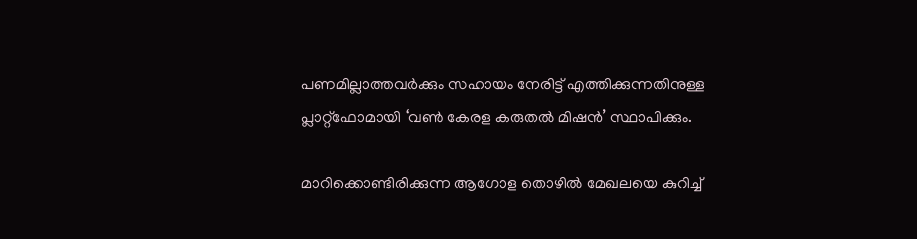പണമില്ലാത്തവര്‍ക്കും സഹായം നേരിട്ട് എത്തിക്കുന്നതിനുള്ള പ്ലാറ്റ്‌ഫോമായി ‘വണ്‍ കേരള കരുതല്‍ മിഷന്‍’ സ്ഥാപിക്കും.

മാറിക്കൊണ്ടിരിക്കുന്ന ആഗോള തൊഴില്‍ മേഖലയെ കുറിച്ച്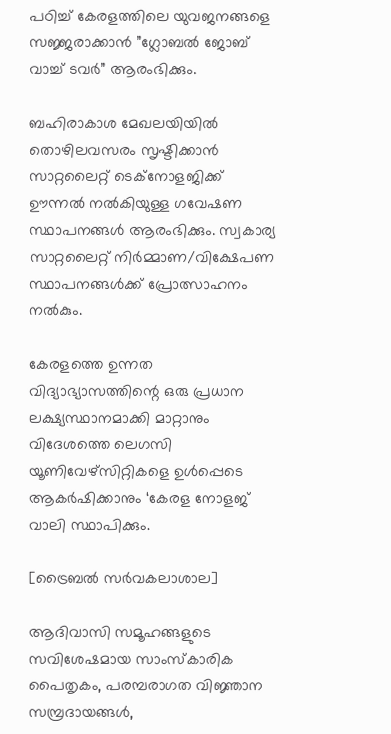പഠിച്ച് കേരളത്തിലെ യുവജനങ്ങളെ സജ്ജരാക്കാന്‍ ”ഗ്ലോബല്‍ ജോബ് വാച്ച് ടവര്‍” ആരംഭിക്കും.

ബഹിരാകാശ മേഖലയിയില്‍ തൊഴിലവസരം സൃഷ്ടിക്കാന്‍ സാറ്റലൈറ്റ് ടെക്‌നോളജിക്ക് ഊന്നല്‍ നല്‍കിയുള്ള ഗവേഷണ സ്ഥാപനങ്ങള്‍ ആരംഭിക്കും. സ്വകാര്യ സാറ്റലൈറ്റ് നിര്‍മ്മാണ/വിക്ഷേപണ സ്ഥാപനങ്ങള്‍ക്ക് പ്രോത്സാഹനം നല്‍കും.

കേരളത്തെ ഉന്നത വിദ്യാഭ്യാസത്തിന്റെ ഒരു പ്രധാന ലക്ഷ്യസ്ഥാനമാക്കി മാറ്റാനും വിദേശത്തെ ലെഗസി യൂണിവേഴ്‌സിറ്റികളെ ഉള്‍പ്പെടെ ആകര്‍ഷിക്കാനും ‘കേരള നോളജ് വാലി സ്ഥാപിക്കും.

[ട്രൈബൽ സർവകലാശാല]

ആദിവാസി സമൂഹങ്ങളുടെ സവിശേഷമായ സാംസ്‌കാരിക പൈതൃകം, പരമ്പരാഗത വിജ്ഞാന സമ്പ്രദായങ്ങള്‍,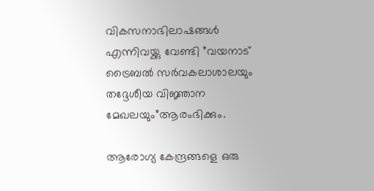വികസനാഭിലാഷങ്ങള്‍ എന്നിവയ്ക്കു വേണ്ടി ”വയനാട് ട്രൈബല്‍ സര്‍വകലാശാലയും തദ്ദേശീയ വിജ്ഞാന മേഖലയും”ആരംഭിക്കും.

ആരോഗ്യ കേന്ദ്രങ്ങളെ ഒരു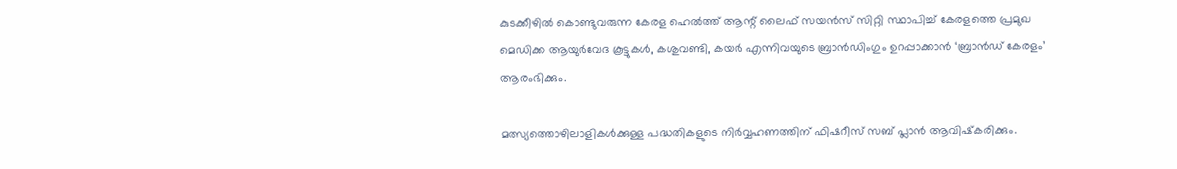കുടക്കീഴില്‍ കൊണ്ടുവരുന്ന കേരള ഹെല്‍ത്ത് ആന്റ് ലൈഫ് സയന്‍സ് സിറ്റി സ്ഥാപിച്ച് കേരളത്തെ പ്രമുഖ മെഡിക്ക ആയുര്‍വേദ കൂട്ടുകള്‍, കശുവണ്ടി, കയര്‍ എന്നിവയുടെ ബ്രാന്‍ഡിംഗും ഉറപ്പാക്കാന്‍ ‘ബ്രാന്‍ഡ് കേരളം’ ആരംഭിക്കും.

മത്സ്യത്തൊഴിലാളികള്‍ക്കുള്ള പദ്ധതികളുടെ നിര്‍വ്വഹണത്തിന് ഫിഷറീസ് സബ് പ്ലാന്‍ ആവിഷ്‌കരിക്കും.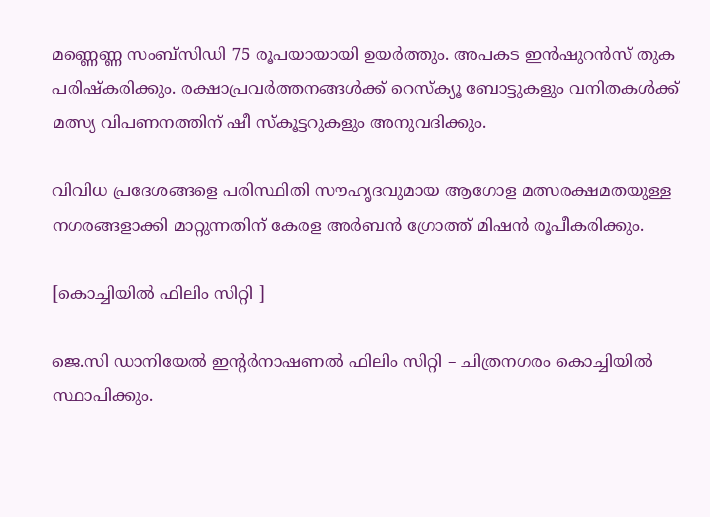മണ്ണെണ്ണ സംബ്‌സിഡി 75 രൂപയായായി ഉയര്‍ത്തും. അപകട ഇന്‍ഷുറന്‍സ് തുക പരിഷ്‌കരിക്കും. രക്ഷാപ്രവര്‍ത്തനങ്ങള്‍ക്ക് റെസ്‌ക്യൂ ബോട്ടുകളും വനിതകള്‍ക്ക് മത്സ്യ വിപണനത്തിന് ഷീ സ്‌കൂട്ടറുകളും അനുവദിക്കും.

വിവിധ പ്രദേശങ്ങളെ പരിസ്ഥിതി സൗഹൃദവുമായ ആഗോള മത്സരക്ഷമതയുള്ള നഗരങ്ങളാക്കി മാറ്റുന്നതിന് കേരള അര്‍ബന്‍ ഗ്രോത്ത് മിഷന്‍ രൂപീകരിക്കും.

[കൊച്ചിയിൽ ഫിലിം സിറ്റി ]

ജെ.സി ഡാനിയേല്‍ ഇന്റര്‍നാഷണല്‍ ഫിലിം സിറ്റി – ചിത്രനഗരം കൊച്ചിയില്‍ സ്ഥാപിക്കും.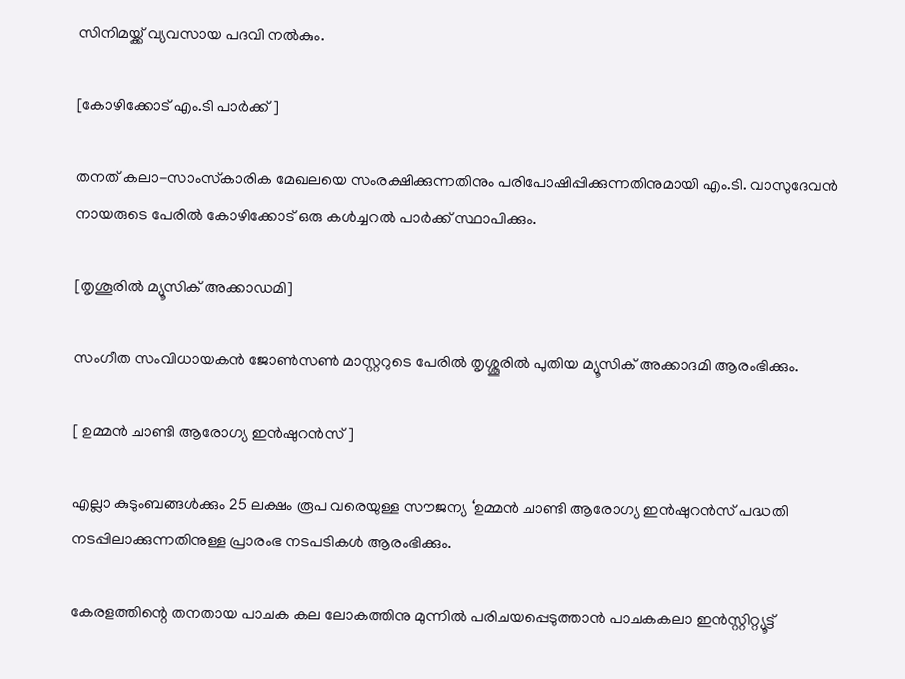സിനിമയ്ക്ക് വ്യവസായ പദവി നല്‍കും.

[കോഴിക്കോട് എം.ടി പാർക്ക് ]

തനത് കലാ-സാംസ്‌കാരിക മേഖലയെ സംരക്ഷിക്കുന്നതിനും പരിപോഷിപ്പിക്കുന്നതിനുമായി എം.ടി. വാസുദേവന്‍ നായരുടെ പേരില്‍ കോഴിക്കോട് ഒരു കള്‍ച്ചറല്‍ പാര്‍ക്ക് സ്ഥാപിക്കും.

[തൃശൂരിൽ മ്യൂസിക് അക്കാഡമി]

സംഗീത സംവിധായകന്‍ ജോണ്‍സണ്‍ മാസ്റ്ററുടെ പേരില്‍ തൃശ്ശൂരില്‍ പുതിയ മ്യൂസിക് അക്കാദമി ആരംഭിക്കും.

[ ഉമ്മൻ ചാണ്ടി ആരോഗ്യ ഇൻഷുറൻസ് ]

എല്ലാ കുടുംബങ്ങള്‍ക്കും 25 ലക്ഷം രൂപ വരെയുള്ള സൗജന്യ ‘ഉമ്മന്‍ ചാണ്ടി ആരോഗ്യ ഇന്‍ഷുറന്‍സ് പദ്ധതി നടപ്പിലാക്കുന്നതിനുള്ള പ്രാരംഭ നടപടികള്‍ ആരംഭിക്കും.

കേരളത്തിന്റെ തനതായ പാചക കല ലോകത്തിനു മുന്നില്‍ പരിചയപ്പെടുത്താന്‍ പാചകകലാ ഇന്‍സ്റ്റിറ്റ്യൂട്ട്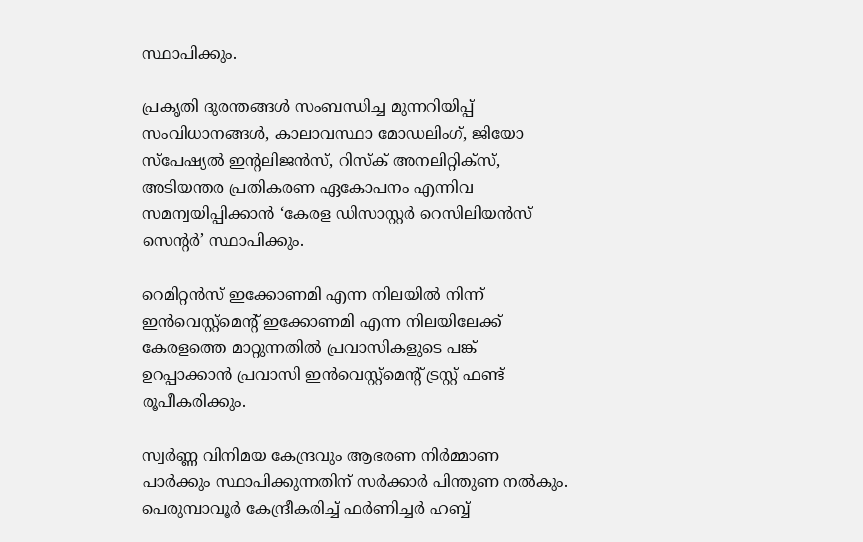സ്ഥാപിക്കും.

പ്രകൃതി ദുരന്തങ്ങള്‍ സംബന്ധിച്ച മുന്നറിയിപ്പ് സംവിധാനങ്ങള്‍, കാലാവസ്ഥാ മോഡലിംഗ്, ജിയോ സ്‌പേഷ്യല്‍ ഇന്റലിജന്‍സ്, റിസ്‌ക് അനലിറ്റിക്‌സ്, അടിയന്തര പ്രതികരണ ഏകോപനം എന്നിവ സമന്വയിപ്പിക്കാന്‍ ‘കേരള ഡിസാസ്റ്റര്‍ റെസിലിയന്‍സ് സെന്റര്‍’ സ്ഥാപിക്കും.

റെമിറ്റന്‍സ് ഇക്കോണമി എന്ന നിലയില്‍ നിന്ന് ഇന്‍വെസ്റ്റ്‌മെന്റ് ഇക്കോണമി എന്ന നിലയിലേക്ക് കേരളത്തെ മാറ്റുന്നതില്‍ പ്രവാസികളുടെ പങ്ക് ഉറപ്പാക്കാന്‍ പ്രവാസി ഇന്‍വെസ്റ്റ്‌മെന്റ് ട്രസ്റ്റ് ഫണ്ട് രൂപീകരിക്കും.

സ്വര്‍ണ്ണ വിനിമയ കേന്ദ്രവും ആഭരണ നിര്‍മ്മാണ പാര്‍ക്കും സ്ഥാപിക്കുന്നതിന് സര്‍ക്കാര്‍ പിന്തുണ നല്‍കും. പെരുമ്പാവൂര്‍ കേന്ദ്രീകരിച്ച് ഫര്‍ണിച്ചര്‍ ഹബ്ബ്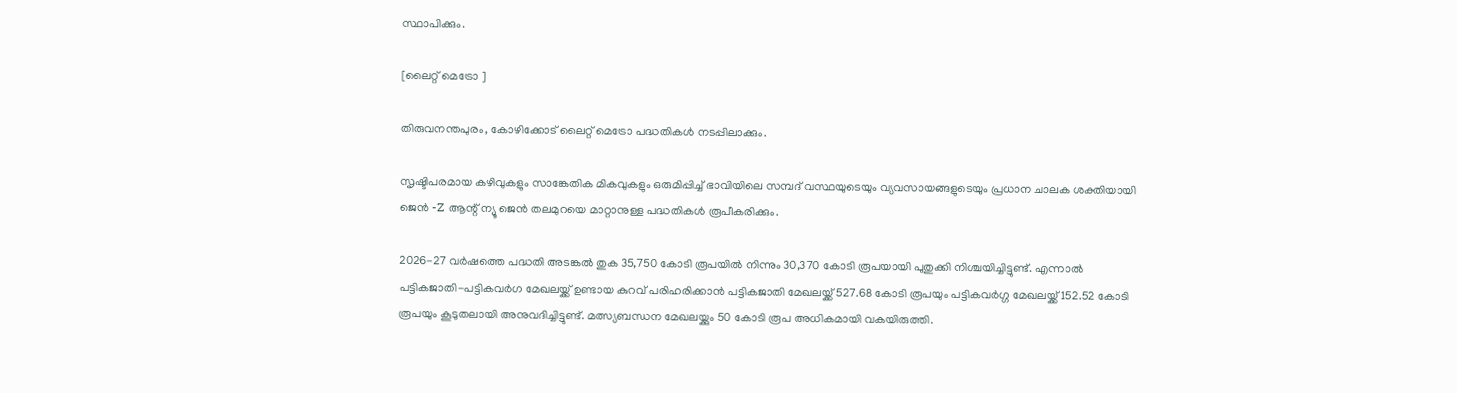സ്ഥാപിക്കും.

[ലൈറ്റ് മെട്രോ ]

തിരുവനന്തപുരം, കോഴിക്കോട് ലൈറ്റ് മെട്രോ പദ്ധതികള്‍ നടപ്പിലാക്കും.

സൃഷ്ടിപരമായ കഴിവുകളും സാങ്കേതിക മികവുകളും ഒരുമിപ്പിച്ച് ഭാവിയിലെ സമ്പദ് വസ്ഥയുടെയും വ്യവസായങ്ങളുടെയും പ്രധാന ചാലക ശക്തിയായി ജെന്‍ -Z ആന്റ് ന്യൂ ജെന്‍ തലമുറയെ മാറ്റാനുള്ള പദ്ധതികള്‍ രൂപീകരിക്കും.

2026-27 വര്‍ഷത്തെ പദ്ധതി അടങ്കല്‍ തുക 35,750 കോടി രൂപയില്‍ നിന്നും 30,370 കോടി രൂപയായി പുതുക്കി നിശ്ചയിച്ചിട്ടുണ്ട്. എന്നാല്‍ പട്ടികജാതി-പട്ടികവര്‍ഗ മേഖലയ്ക്ക് ഉണ്ടായ കുറവ് പരിഹരിക്കാന്‍ പട്ടികജാതി മേഖലയ്ക്ക് 527.68 കോടി രൂപയും പട്ടികവര്‍ഗ്ഗ മേഖലയ്ക്ക് 152.52 കോടി രൂപയും കൂടുതലായി അനുവദിച്ചിട്ടുണ്ട്. മത്സ്യബന്ധന മേഖലയ്ക്കും 50 കോടി രൂപ അധികമായി വകയിരുത്തി.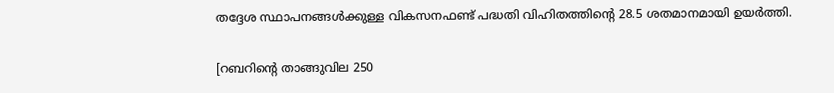തദ്ദേശ സ്ഥാപനങ്ങള്‍ക്കുള്ള വികസനഫണ്ട് പദ്ധതി വിഹിതത്തിന്റെ 28.5 ശതമാനമായി ഉയര്‍ത്തി.

[റബറിൻ്റെ താങ്ങുവില 250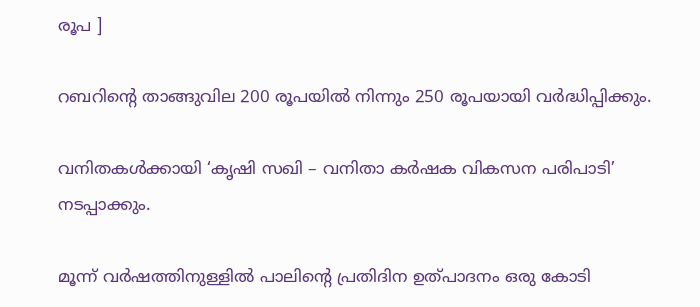രൂപ ]

റബറിന്റെ താങ്ങുവില 200 രൂപയില്‍ നിന്നും 250 രൂപയായി വര്‍ദ്ധിപ്പിക്കും.

വനിതകള്‍ക്കായി ‘കൃഷി സഖി – വനിതാ കര്‍ഷക വികസന പരിപാടി’ നടപ്പാക്കും.

മൂന്ന് വര്‍ഷത്തിനുള്ളില്‍ പാലിന്റെ പ്രതിദിന ഉത്പാദനം ഒരു കോടി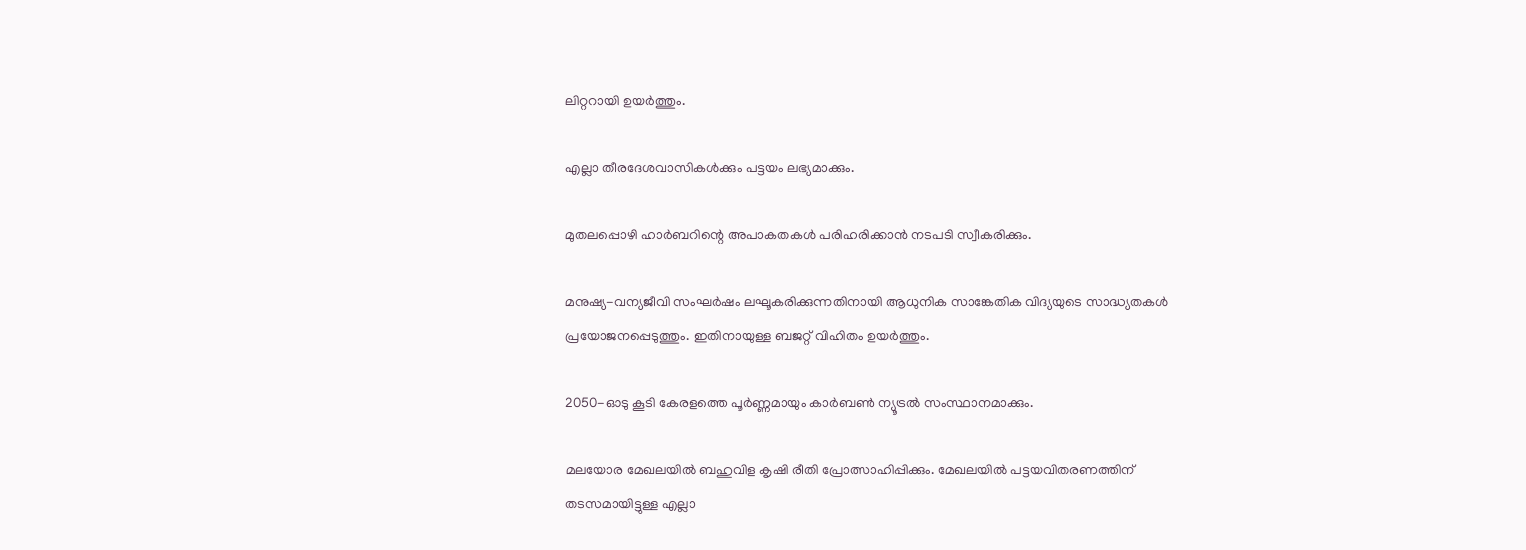ലിറ്ററായി ഉയര്‍ത്തും.

എല്ലാ തീരദേശവാസികള്‍ക്കും പട്ടയം ലഭ്യമാക്കും.

മുതലപ്പൊഴി ഹാര്‍ബറിന്റെ അപാകതകള്‍ പരിഹരിക്കാന്‍ നടപടി സ്വീകരിക്കും.

മനുഷ്യ-വന്യജീവി സംഘര്‍ഷം ലഘൂകരിക്കുന്നതിനായി ആധുനിക സാങ്കേതിക വിദ്യയുടെ സാദ്ധ്യതകള്‍ പ്രയോജനപ്പെടുത്തും. ഇതിനായുള്ള ബജറ്റ് വിഹിതം ഉയര്‍ത്തും.

2050-ഓടു കൂടി കേരളത്തെ പൂര്‍ണ്ണമായും കാര്‍ബണ്‍ ന്യൂട്രല്‍ സംസ്ഥാനമാക്കും.

മലയോര മേഖലയില്‍ ബഹുവിള കൃഷി രീതി പ്രോത്സാഹിപ്പിക്കും. മേഖലയില്‍ പട്ടയവിതരണത്തിന് തടസമായിട്ടുള്ള എല്ലാ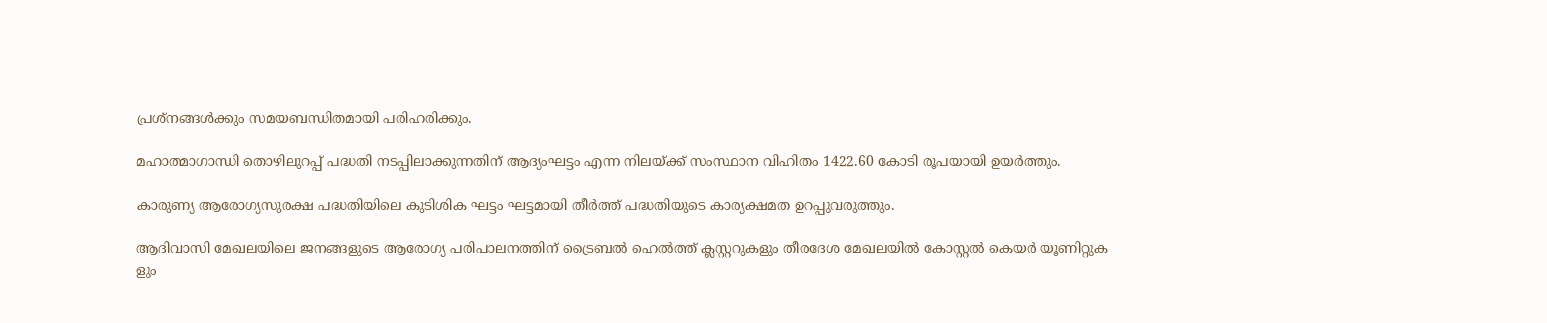പ്രശ്‌നങ്ങള്‍ക്കും സമയബന്ധിതമായി പരിഹരിക്കും.

മഹാത്മാഗാന്ധി തൊഴിലുറപ്പ് പദ്ധതി നടപ്പിലാക്കുന്നതിന് ആദ്യംഘട്ടം എന്ന നിലയ്ക്ക് സംസ്ഥാന വിഹിതം 1422.60 കോടി രൂപയായി ഉയര്‍ത്തും.

കാരുണ്യ ആരോഗ്യസുരക്ഷ പദ്ധതിയിലെ കുടിശിക ഘട്ടം ഘട്ടമായി തീര്‍ത്ത് പദ്ധതിയുടെ കാര്യക്ഷമത ഉറപ്പുവരുത്തും.

ആദിവാസി മേഖലയിലെ ജനങ്ങളുടെ ആരോഗ്യ പരിപാലനത്തിന് ട്രൈബല്‍ ഹെല്‍ത്ത് ക്ലസ്റ്ററുകളും തീരദേശ മേഖലയില്‍ കോസ്റ്റല്‍ കെയര്‍ യൂണിറ്റുക ളും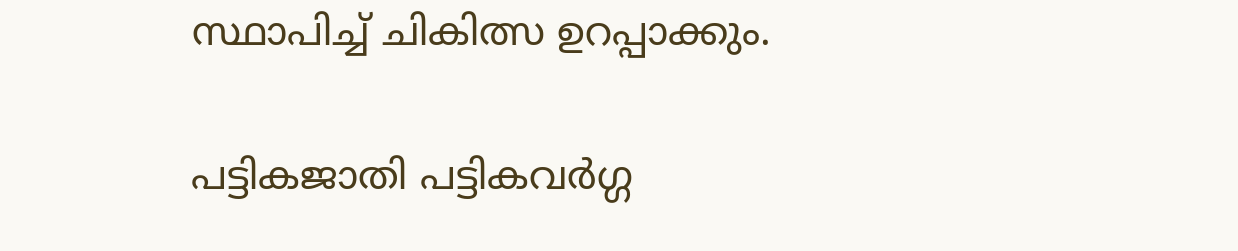സ്ഥാപിച്ച് ചികിത്സ ഉറപ്പാക്കും.

പട്ടികജാതി പട്ടികവര്‍ഗ്ഗ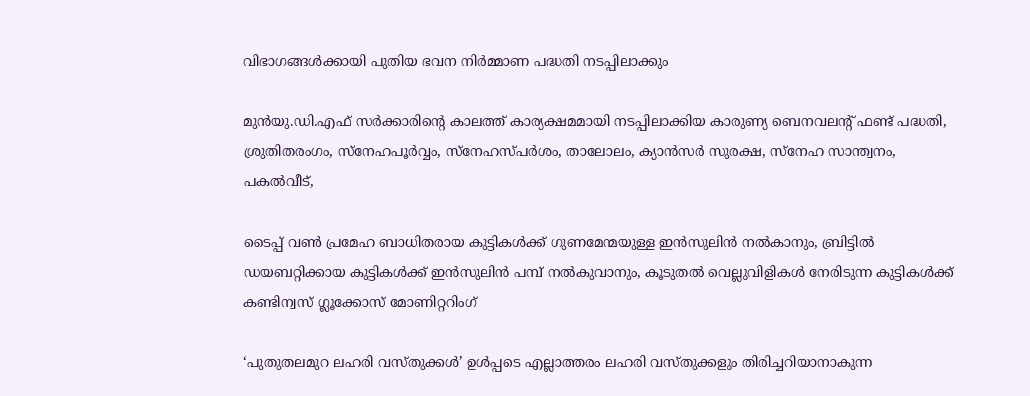വിഭാഗങ്ങള്‍ക്കായി പുതിയ ഭവന നിര്‍മ്മാണ പദ്ധതി നടപ്പിലാക്കും

മുന്‍യു.ഡി.എഫ് സര്‍ക്കാരിന്റെ കാലത്ത് കാര്യക്ഷമമായി നടപ്പിലാക്കിയ കാരുണ്യ ബെനവലന്റ് ഫണ്ട് പദ്ധതി, ശ്രുതിതരംഗം, സ്‌നേഹപൂര്‍വ്വം, സ്‌നേഹസ്പര്‍ശം, താലോലം, ക്യാന്‍സര്‍ സുരക്ഷ, സ്‌നേഹ സാന്ത്വനം, പകല്‍വീട്,

ടൈപ്പ് വണ്‍ പ്രമേഹ ബാധിതരായ കുട്ടികള്‍ക്ക് ഗുണമേന്മയുള്ള ഇന്‍സുലിന്‍ നല്‍കാനും, ബ്രിട്ടില്‍ ഡയബറ്റിക്കായ കുട്ടികള്‍ക്ക് ഇന്‍സുലിന്‍ പമ്പ് നല്‍കുവാനും, കൂടുതല്‍ വെല്ലുവിളികള്‍ നേരിടുന്ന കുട്ടികള്‍ക്ക് കണ്ടിന്വസ് ഗ്ലൂക്കോസ് മോണിറ്ററിംഗ്

‘പുതുതലമുറ ലഹരി വസ്തുക്കള്‍’ ഉള്‍പ്പടെ എല്ലാത്തരം ലഹരി വസ്തുക്കളും തിരിച്ചറിയാനാകുന്ന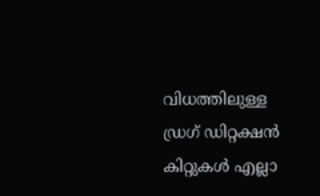വിധത്തിലുള്ള ഡ്രഗ് ഡിറ്റക്ഷന്‍ കിറ്റുകള്‍ എല്ലാ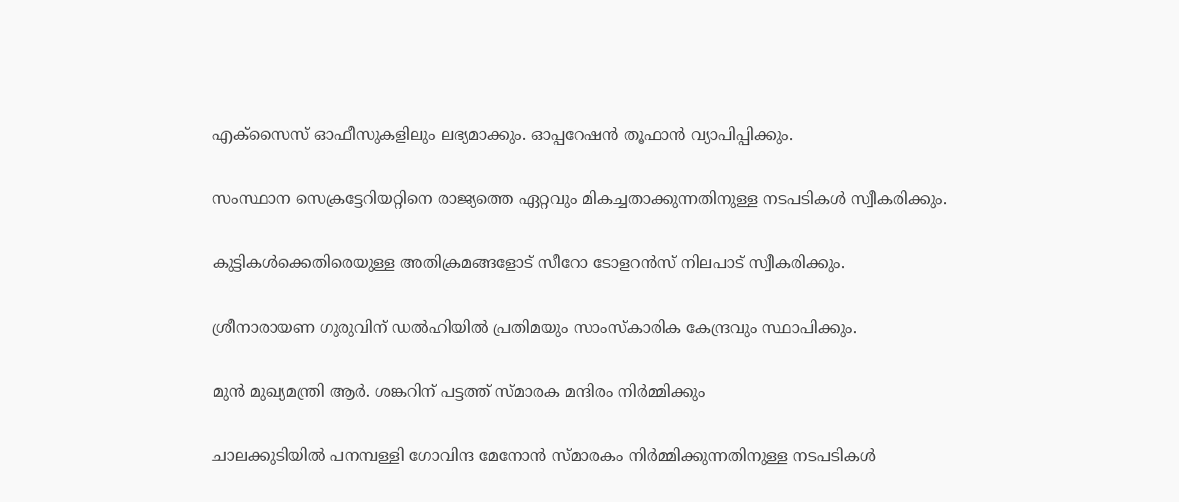എക്‌സൈസ് ഓഫീസുകളിലും ലഭ്യമാക്കും. ഓപ്പറേഷന്‍ തൂഫാന്‍ വ്യാപിപ്പിക്കും.

സംസ്ഥാന സെക്രട്ടേറിയറ്റിനെ രാജ്യത്തെ ഏറ്റവും മികച്ചതാക്കുന്നതിനുള്ള നടപടികള്‍ സ്വീകരിക്കും.

കുട്ടികള്‍ക്കെതിരെയുള്ള അതിക്രമങ്ങളോട് സീറോ ടോളറന്‍സ് നിലപാട് സ്വീകരിക്കും.

ശ്രീനാരായണ ഗുരുവിന് ഡല്‍ഹിയില്‍ പ്രതിമയും സാംസ്‌കാരിക കേന്ദ്രവും സ്ഥാപിക്കും.

മുന്‍ മുഖ്യമന്ത്രി ആര്‍. ശങ്കറിന് പട്ടത്ത് സ്മാരക മന്ദിരം നിര്‍മ്മിക്കും

ചാലക്കുടിയില്‍ പനമ്പള്ളി ഗോവിന്ദ മേനോന്‍ സ്മാരകം നിര്‍മ്മിക്കുന്നതിനുള്ള നടപടികള്‍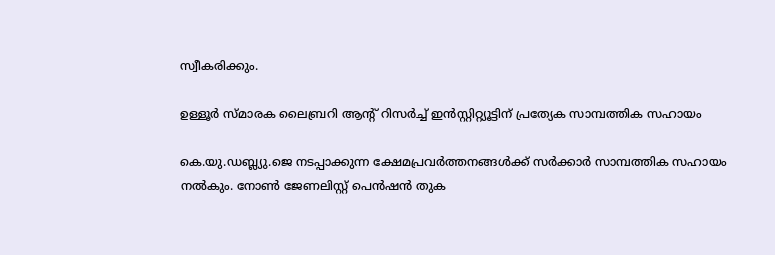സ്വീകരിക്കും.

ഉള്ളൂര്‍ സ്മാരക ലൈബ്രറി ആന്റ് റിസര്‍ച്ച് ഇന്‍സ്റ്റിറ്റ്യൂട്ടിന് പ്രത്യേക സാമ്പത്തിക സഹായം

കെ.യു.ഡബ്ല്യു.ജെ നടപ്പാക്കുന്ന ക്ഷേമപ്രവര്‍ത്തനങ്ങള്‍ക്ക് സര്‍ക്കാര്‍ സാമ്പത്തിക സഹായം നല്‍കും. നോണ്‍ ജേണലിസ്റ്റ് പെന്‍ഷന്‍ തുക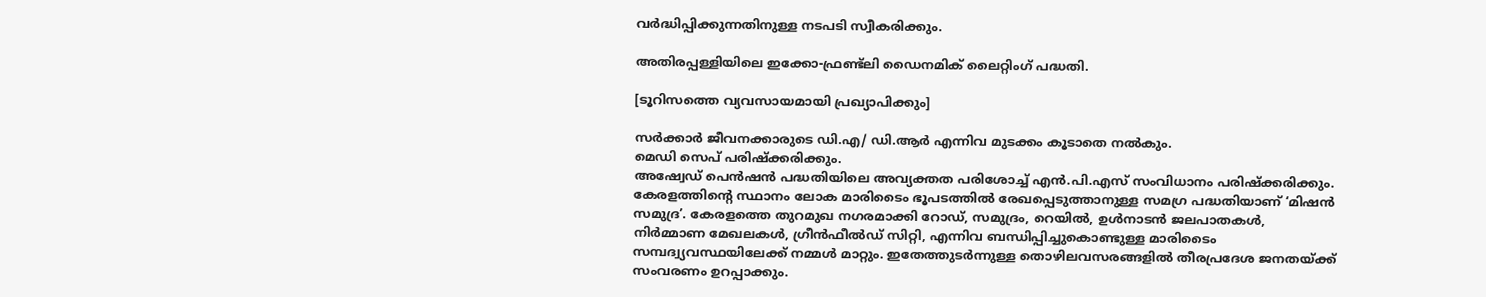വര്‍ദ്ധിപ്പിക്കുന്നതിനുള്ള നടപടി സ്വീകരിക്കും.

അതിരപ്പള്ളിയിലെ ഇക്കോ-ഫ്രണ്ട്‌ലി ഡൈനമിക് ലൈറ്റിംഗ് പദ്ധതി.

[ടൂറിസത്തെ വ്യവസായമായി പ്രഖ്യാപിക്കും]

സര്‍ക്കാര്‍ ജീവനക്കാരുടെ ഡി.എ/ ഡി.ആര്‍ എന്നിവ മുടക്കം കൂടാതെ നല്‍കും.
മെഡി സെപ് പരിഷ്‌ക്കരിക്കും.
അഷ്വേഡ് പെന്‍ഷന്‍ പദ്ധതിയിലെ അവ്യക്തത പരിശോച്ച് എന്‍.പി.എസ് സംവിധാനം പരിഷ്‌ക്കരിക്കും.
കേരളത്തിന്റെ സ്ഥാനം ലോക മാരിടൈം ഭൂപടത്തില്‍ രേഖപ്പെടുത്താനുള്ള സമഗ്ര പദ്ധതിയാണ് ‘മിഷന്‍ സമുദ്ര’. കേരളത്തെ തുറമുഖ നഗരമാക്കി റോഡ്, സമുദ്രം, റെയില്‍, ഉള്‍നാടന്‍ ജലപാതകള്‍, നിര്‍മ്മാണ മേഖലകള്‍, ഗ്രീന്‍ഫീല്‍ഡ് സിറ്റി, എന്നിവ ബന്ധിപ്പിച്ചുകൊണ്ടുള്ള മാരിടൈം സമ്പദ്വ്യവസ്ഥയിലേക്ക് നമ്മള്‍ മാറ്റും. ഇതേത്തുടര്‍ന്നുള്ള തൊഴിലവസരങ്ങളില്‍ തീരപ്രദേശ ജനതയ്ക്ക് സംവരണം ഉറപ്പാക്കും.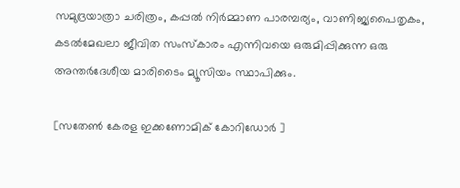സമുദ്രയാത്രാ ചരിത്രം, കപ്പല്‍ നിര്‍മ്മാണ പാരമ്പര്യം, വാണിജ്യപൈതൃകം, കടല്‍മേഖലാ ജീവിത സംസ്‌കാരം എന്നിവയെ ഒരുമിപ്പിക്കുന്ന ഒരു അന്തര്‍ദേശീയ മാരിടൈം മ്യൂസിയം സ്ഥാപിക്കും.

[സതേൺ കേരള ഇക്കണോമിക് കോറിഡോർ ]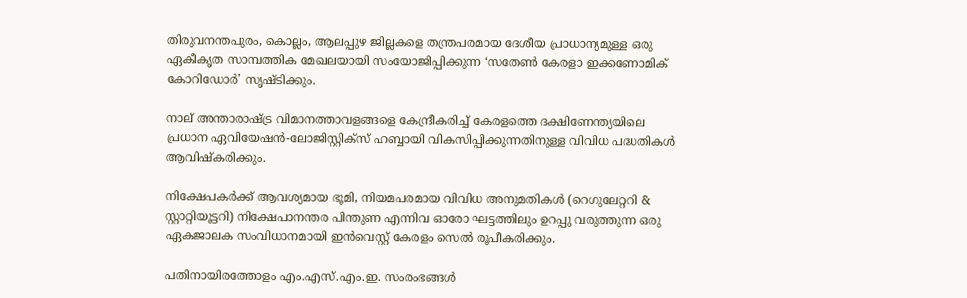തിരുവനന്തപുരം, കൊല്ലം, ആലപ്പുഴ ജില്ലകളെ തന്ത്രപരമായ ദേശീയ പ്രാധാന്യമുള്ള ഒരു ഏകീകൃത സാമ്പത്തിക മേഖലയായി സംയോജിപ്പിക്കുന്ന ‘സതേണ്‍ കേരളാ ഇക്കണോമിക് കോറിഡോര്‍’ സൃഷ്ടിക്കും.

നാല് അന്താരാഷ്ട്ര വിമാനത്താവളങ്ങളെ കേന്ദ്രീകരിച്ച് കേരളത്തെ ദക്ഷിണേന്ത്യയിലെ പ്രധാന ഏവിയേഷന്‍-ലോജിസ്റ്റിക്‌സ് ഹബ്ബായി വികസിപ്പിക്കുന്നതിനുള്ള വിവിധ പദ്ധതികള്‍ ആവിഷ്‌കരിക്കും.

നിക്ഷേപകര്‍ക്ക് ആവശ്യമായ ഭൂമി, നിയമപരമായ വിവിധ അനുമതികള്‍ (റെഗുലേറ്ററി & സ്റ്റാറ്റിയൂട്ടറി) നിക്ഷേപാനന്തര പിന്തുണ എന്നിവ ഓരോ ഘട്ടത്തിലും ഉറപ്പു വരുത്തുന്ന ഒരു ഏകജാലക സംവിധാനമായി ഇന്‍വെസ്റ്റ് കേരളം സെല്‍ രൂപീകരിക്കും.

പതിനായിരത്തോളം എം.എസ്.എം.ഇ. സംരംഭങ്ങള്‍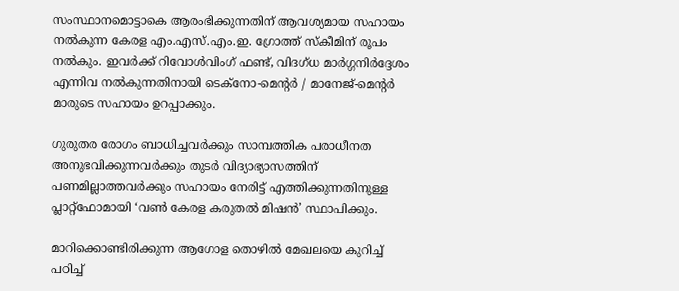സംസ്ഥാനമൊട്ടാകെ ആരംഭിക്കുന്നതിന് ആവശ്യമായ സഹായം നല്‍കുന്ന കേരള എം.എസ്.എം.ഇ. ഗ്രോത്ത് സ്‌കീമിന് രൂപം നല്‍കും. ഇവര്‍ക്ക് റിവോള്‍വിംഗ് ഫണ്ട്, വിദഗ്ധ മാര്‍ഗ്ഗനിര്‍ദ്ദേശം എന്നിവ നല്‍കുന്നതിനായി ടെക്‌നോ-മെന്റര്‍ / മാനേജ്-മെന്റര്‍ മാരുടെ സഹായം ഉറപ്പാക്കും.

ഗുരുതര രോഗം ബാധിച്ചവര്‍ക്കും സാമ്പത്തിക പരാധീനത അനുഭവിക്കുന്നവര്‍ക്കും തുടര്‍ വിദ്യാഭ്യാസത്തിന് പണമില്ലാത്തവര്‍ക്കും സഹായം നേരിട്ട് എത്തിക്കുന്നതിനുള്ള പ്ലാറ്റ്‌ഫോമായി ‘വണ്‍ കേരള കരുതല്‍ മിഷന്‍’ സ്ഥാപിക്കും.

മാറിക്കൊണ്ടിരിക്കുന്ന ആഗോള തൊഴില്‍ മേഖലയെ കുറിച്ച് പഠിച്ച്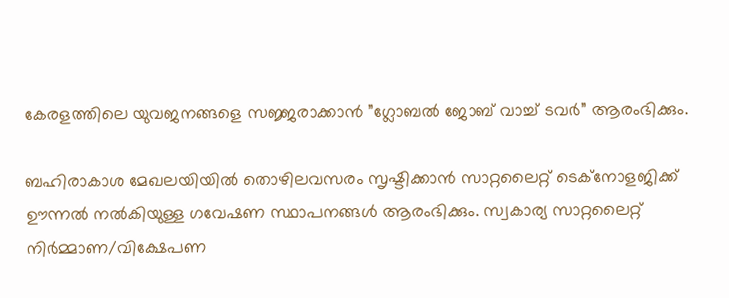കേരളത്തിലെ യുവജനങ്ങളെ സജ്ജരാക്കാന്‍ ”ഗ്ലോബല്‍ ജോബ് വാച്ച് ടവര്‍” ആരംഭിക്കും.

ബഹിരാകാശ മേഖലയിയില്‍ തൊഴിലവസരം സൃഷ്ടിക്കാന്‍ സാറ്റലൈറ്റ് ടെക്‌നോളജിക്ക് ഊന്നല്‍ നല്‍കിയുള്ള ഗവേഷണ സ്ഥാപനങ്ങള്‍ ആരംഭിക്കും. സ്വകാര്യ സാറ്റലൈറ്റ് നിര്‍മ്മാണ/വിക്ഷേപണ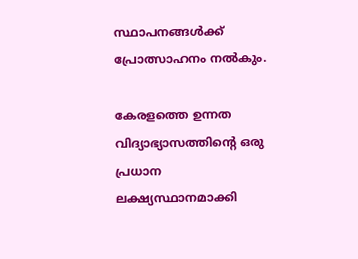സ്ഥാപനങ്ങള്‍ക്ക് പ്രോത്സാഹനം നല്‍കും.

കേരളത്തെ ഉന്നത വിദ്യാഭ്യാസത്തിന്റെ ഒരു പ്രധാന ലക്ഷ്യസ്ഥാനമാക്കി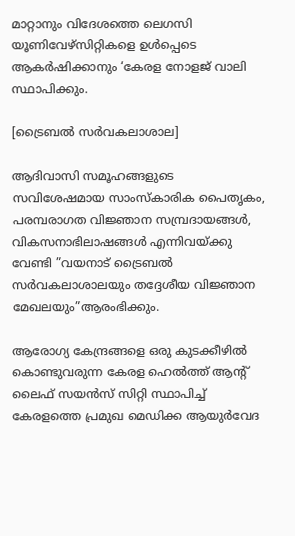മാറ്റാനും വിദേശത്തെ ലെഗസി യൂണിവേഴ്‌സിറ്റികളെ ഉള്‍പ്പെടെ ആകര്‍ഷിക്കാനും ‘കേരള നോളജ് വാലി സ്ഥാപിക്കും.

[ട്രൈബൽ സർവകലാശാല]

ആദിവാസി സമൂഹങ്ങളുടെ സവിശേഷമായ സാംസ്‌കാരിക പൈതൃകം, പരമ്പരാഗത വിജ്ഞാന സമ്പ്രദായങ്ങള്‍, വികസനാഭിലാഷങ്ങള്‍ എന്നിവയ്ക്കു വേണ്ടി ”വയനാട് ട്രൈബല്‍ സര്‍വകലാശാലയും തദ്ദേശീയ വിജ്ഞാന മേഖലയും”ആരംഭിക്കും.

ആരോഗ്യ കേന്ദ്രങ്ങളെ ഒരു കുടക്കീഴില്‍ കൊണ്ടുവരുന്ന കേരള ഹെല്‍ത്ത് ആന്റ് ലൈഫ് സയന്‍സ് സിറ്റി സ്ഥാപിച്ച് കേരളത്തെ പ്രമുഖ മെഡിക്ക ആയുര്‍വേദ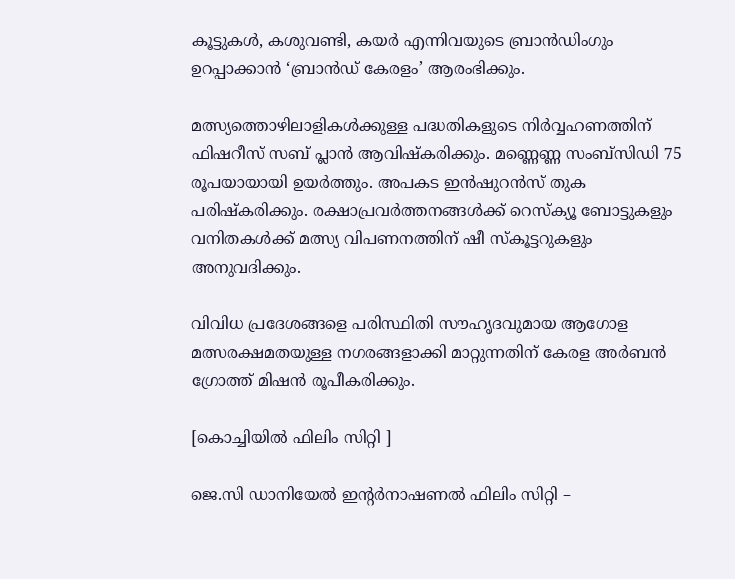കൂട്ടുകള്‍, കശുവണ്ടി, കയര്‍ എന്നിവയുടെ ബ്രാന്‍ഡിംഗും ഉറപ്പാക്കാന്‍ ‘ബ്രാന്‍ഡ് കേരളം’ ആരംഭിക്കും.

മത്സ്യത്തൊഴിലാളികള്‍ക്കുള്ള പദ്ധതികളുടെ നിര്‍വ്വഹണത്തിന് ഫിഷറീസ് സബ് പ്ലാന്‍ ആവിഷ്‌കരിക്കും. മണ്ണെണ്ണ സംബ്‌സിഡി 75 രൂപയായായി ഉയര്‍ത്തും. അപകട ഇന്‍ഷുറന്‍സ് തുക പരിഷ്‌കരിക്കും. രക്ഷാപ്രവര്‍ത്തനങ്ങള്‍ക്ക് റെസ്‌ക്യൂ ബോട്ടുകളും വനിതകള്‍ക്ക് മത്സ്യ വിപണനത്തിന് ഷീ സ്‌കൂട്ടറുകളും അനുവദിക്കും.

വിവിധ പ്രദേശങ്ങളെ പരിസ്ഥിതി സൗഹൃദവുമായ ആഗോള മത്സരക്ഷമതയുള്ള നഗരങ്ങളാക്കി മാറ്റുന്നതിന് കേരള അര്‍ബന്‍ ഗ്രോത്ത് മിഷന്‍ രൂപീകരിക്കും.

[കൊച്ചിയിൽ ഫിലിം സിറ്റി ]

ജെ.സി ഡാനിയേല്‍ ഇന്റര്‍നാഷണല്‍ ഫിലിം സിറ്റി –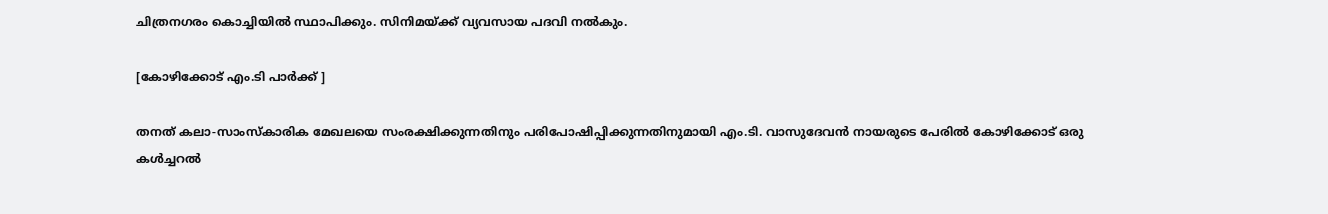ചിത്രനഗരം കൊച്ചിയില്‍ സ്ഥാപിക്കും. സിനിമയ്ക്ക് വ്യവസായ പദവി നല്‍കും.

[കോഴിക്കോട് എം.ടി പാർക്ക് ]

തനത് കലാ-സാംസ്‌കാരിക മേഖലയെ സംരക്ഷിക്കുന്നതിനും പരിപോഷിപ്പിക്കുന്നതിനുമായി എം.ടി. വാസുദേവന്‍ നായരുടെ പേരില്‍ കോഴിക്കോട് ഒരു കള്‍ച്ചറല്‍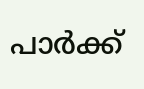പാര്‍ക്ക്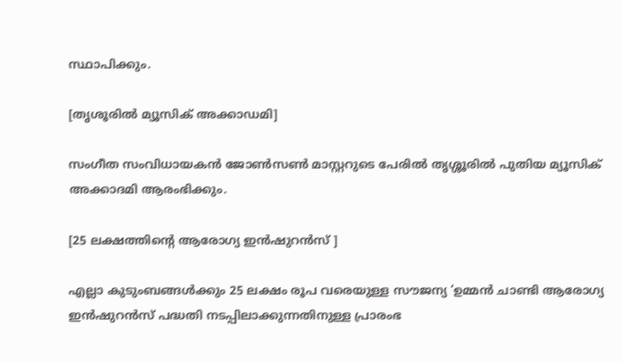സ്ഥാപിക്കും.

[തൃശൂരിൽ മ്യൂസിക് അക്കാഡമി]

സംഗീത സംവിധായകന്‍ ജോണ്‍സണ്‍ മാസ്റ്ററുടെ പേരില്‍ തൃശ്ശൂരില്‍ പുതിയ മ്യൂസിക് അക്കാദമി ആരംഭിക്കും.

[25 ലക്ഷത്തിൻ്റെ ആരോഗ്യ ഇൻഷുറൻസ് ]

എല്ലാ കുടുംബങ്ങള്‍ക്കും 25 ലക്ഷം രൂപ വരെയുള്ള സൗജന്യ ‘ഉമ്മന്‍ ചാണ്ടി ആരോഗ്യ ഇന്‍ഷുറന്‍സ് പദ്ധതി നടപ്പിലാക്കുന്നതിനുള്ള പ്രാരംഭ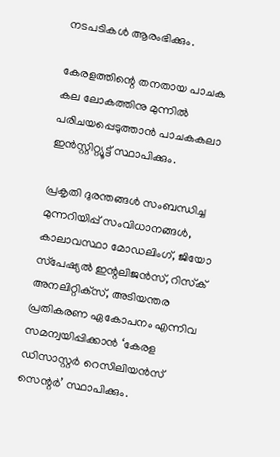നടപടികള്‍ ആരംഭിക്കും.

കേരളത്തിന്റെ തനതായ പാചക കല ലോകത്തിനു മുന്നില്‍ പരിചയപ്പെടുത്താന്‍ പാചകകലാ ഇന്‍സ്റ്റിറ്റ്യൂട്ട് സ്ഥാപിക്കും.

പ്രകൃതി ദുരന്തങ്ങള്‍ സംബന്ധിച്ച മുന്നറിയിപ്പ് സംവിധാനങ്ങള്‍, കാലാവസ്ഥാ മോഡലിംഗ്, ജിയോ സ്‌പേഷ്യല്‍ ഇന്റലിജന്‍സ്, റിസ്‌ക് അനലിറ്റിക്‌സ്, അടിയന്തര പ്രതികരണ ഏകോപനം എന്നിവ സമന്വയിപ്പിക്കാന്‍ ‘കേരള ഡിസാസ്റ്റര്‍ റെസിലിയന്‍സ് സെന്റര്‍’ സ്ഥാപിക്കും.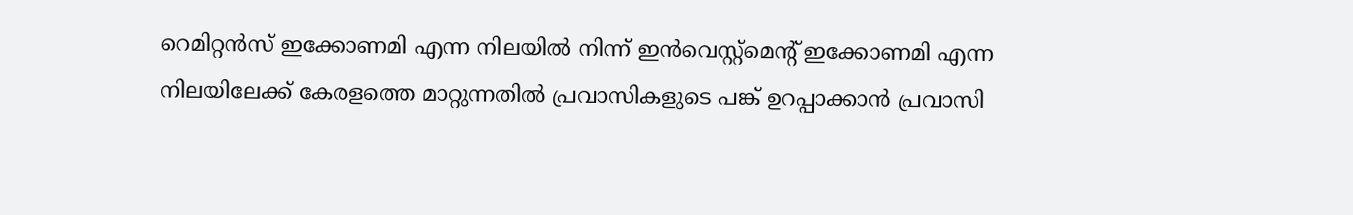റെമിറ്റന്‍സ് ഇക്കോണമി എന്ന നിലയില്‍ നിന്ന് ഇന്‍വെസ്റ്റ്‌മെന്റ് ഇക്കോണമി എന്ന നിലയിലേക്ക് കേരളത്തെ മാറ്റുന്നതില്‍ പ്രവാസികളുടെ പങ്ക് ഉറപ്പാക്കാന്‍ പ്രവാസി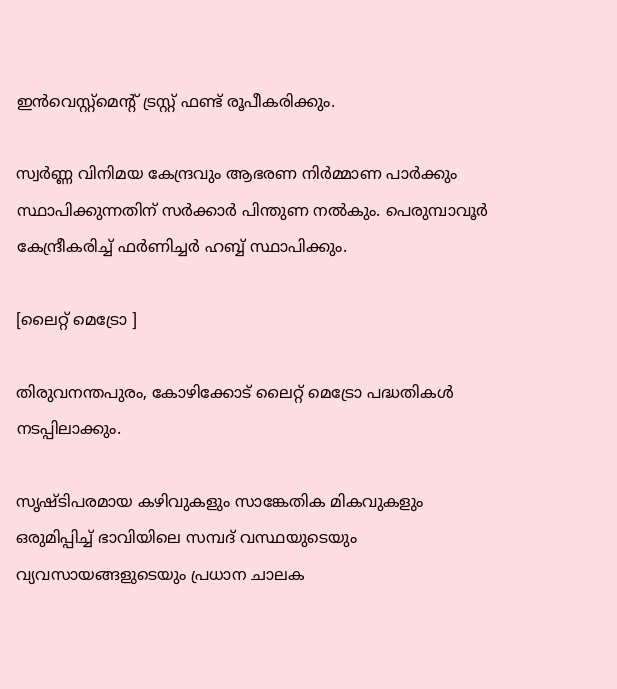ഇന്‍വെസ്റ്റ്‌മെന്റ് ട്രസ്റ്റ് ഫണ്ട് രൂപീകരിക്കും.

സ്വര്‍ണ്ണ വിനിമയ കേന്ദ്രവും ആഭരണ നിര്‍മ്മാണ പാര്‍ക്കും സ്ഥാപിക്കുന്നതിന് സര്‍ക്കാര്‍ പിന്തുണ നല്‍കും. പെരുമ്പാവൂര്‍ കേന്ദ്രീകരിച്ച് ഫര്‍ണിച്ചര്‍ ഹബ്ബ് സ്ഥാപിക്കും.

[ലൈറ്റ് മെട്രോ ]

തിരുവനന്തപുരം, കോഴിക്കോട് ലൈറ്റ് മെട്രോ പദ്ധതികള്‍ നടപ്പിലാക്കും.

സൃഷ്ടിപരമായ കഴിവുകളും സാങ്കേതിക മികവുകളും ഒരുമിപ്പിച്ച് ഭാവിയിലെ സമ്പദ് വസ്ഥയുടെയും വ്യവസായങ്ങളുടെയും പ്രധാന ചാലക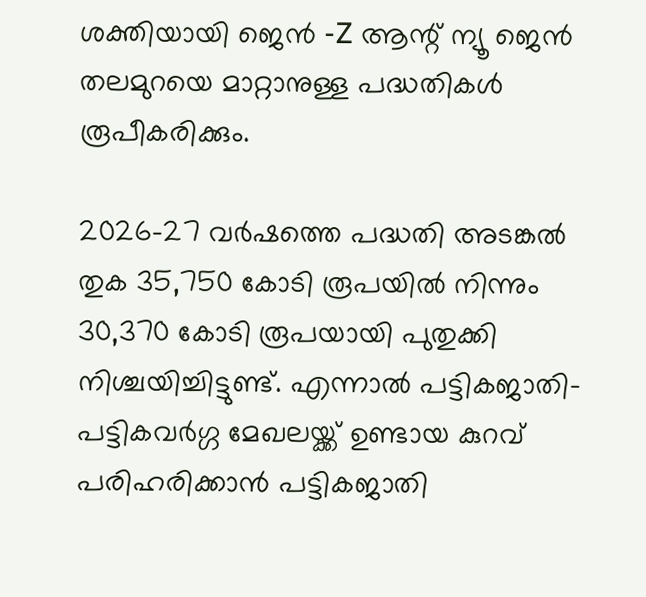ശക്തിയായി ജെന്‍ -Z ആന്റ് ന്യൂ ജെന്‍ തലമുറയെ മാറ്റാനുള്ള പദ്ധതികള്‍ രൂപീകരിക്കും.

2026-27 വര്‍ഷത്തെ പദ്ധതി അടങ്കല്‍ തുക 35,750 കോടി രൂപയില്‍ നിന്നും 30,370 കോടി രൂപയായി പുതുക്കി നിശ്ചയിച്ചിട്ടുണ്ട്. എന്നാല്‍ പട്ടികജാതി-പട്ടികവര്‍ഗ്ഗ മേഖലയ്ക്ക് ഉണ്ടായ കുറവ് പരിഹരിക്കാന്‍ പട്ടികജാതി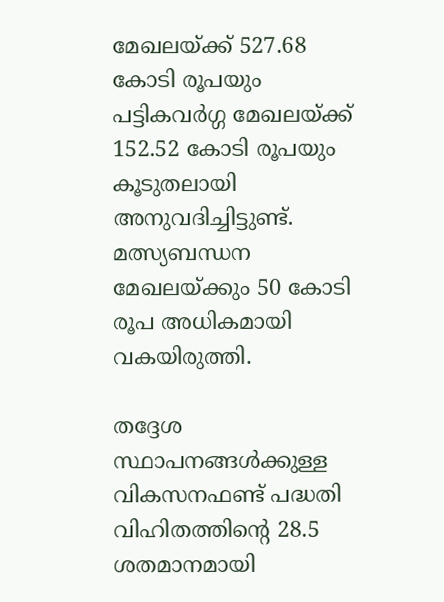മേഖലയ്ക്ക് 527.68 കോടി രൂപയും പട്ടികവര്‍ഗ്ഗ മേഖലയ്ക്ക് 152.52 കോടി രൂപയും കൂടുതലായി അനുവദിച്ചിട്ടുണ്ട്. മത്സ്യബന്ധന മേഖലയ്ക്കും 50 കോടി രൂപ അധികമായി വകയിരുത്തി.

തദ്ദേശ സ്ഥാപനങ്ങള്‍ക്കുള്ള വികസനഫണ്ട് പദ്ധതി വിഹിതത്തിന്റെ 28.5 ശതമാനമായി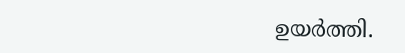ഉയര്‍ത്തി.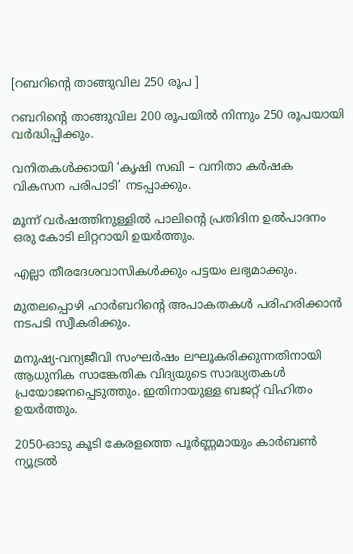[റബറിൻ്റെ താങ്ങുവില 250 രൂപ ]

റബറിന്റെ താങ്ങുവില 200 രൂപയില്‍ നിന്നും 250 രൂപയായി വര്‍ദ്ധിപ്പിക്കും.

വനിതകള്‍ക്കായി ‘കൃഷി സഖി – വനിതാ കര്‍ഷക വികസന പരിപാടി’ നടപ്പാക്കും.

മൂന്ന് വര്‍ഷത്തിനുള്ളില്‍ പാലിന്റെ പ്രതിദിന ഉല്‍പാദനം ഒരു കോടി ലിറ്ററായി ഉയര്‍ത്തും.

എല്ലാ തീരദേശവാസികള്‍ക്കും പട്ടയം ലഭ്യമാക്കും.

മുതലപ്പൊഴി ഹാര്‍ബറിന്റെ അപാകതകള്‍ പരിഹരിക്കാന്‍ നടപടി സ്വീകരിക്കും.

മനുഷ്യ-വന്യജീവി സംഘര്‍ഷം ലഘൂകരിക്കുന്നതിനായി ആധുനിക സാങ്കേതിക വിദ്യയുടെ സാദ്ധ്യതകള്‍ പ്രയോജനപ്പെടുത്തും. ഇതിനായുള്ള ബജറ്റ് വിഹിതം ഉയര്‍ത്തും.

2050-ഓടു കൂടി കേരളത്തെ പൂര്‍ണ്ണമായും കാര്‍ബണ്‍ ന്യൂട്രല്‍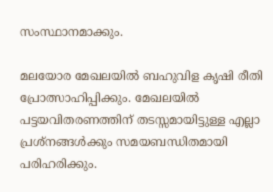സംസ്ഥാനമാക്കും.

മലയോര മേഖലയില്‍ ബഹുവിള കൃഷി രീതി പ്രോത്സാഹിപ്പിക്കും. മേഖലയില്‍ പട്ടയവിതരണത്തിന് തടസ്സമായിട്ടുള്ള എല്ലാ പ്രശ്‌നങ്ങള്‍ക്കും സമയബന്ധിതമായി പരിഹരിക്കും.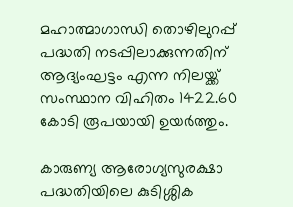മഹാത്മാഗാന്ധി തൊഴിലുറപ്പ് പദ്ധതി നടപ്പിലാക്കുന്നതിന് ആദ്യംഘട്ടം എന്ന നിലയ്ക്ക് സംസ്ഥാന വിഹിതം 1422.60 കോടി രൂപയായി ഉയര്‍ത്തും.

കാരുണ്യ ആരോഗ്യസുരക്ഷാ പദ്ധതിയിലെ കുടിശ്ശിക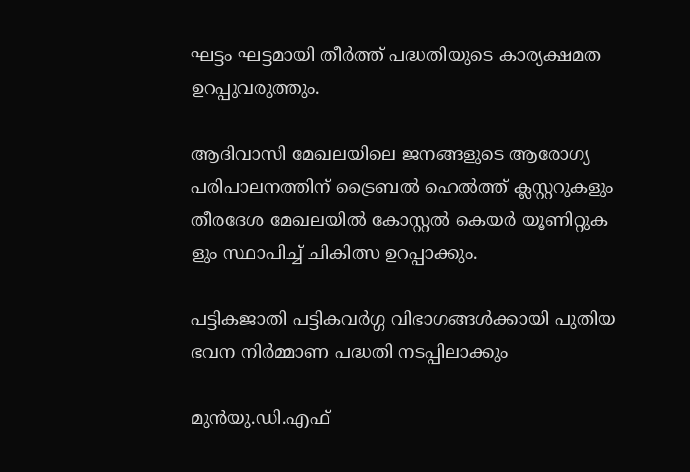ഘട്ടം ഘട്ടമായി തീര്‍ത്ത് പദ്ധതിയുടെ കാര്യക്ഷമത ഉറപ്പുവരുത്തും.

ആദിവാസി മേഖലയിലെ ജനങ്ങളുടെ ആരോഗ്യ പരിപാലനത്തിന് ട്രൈബല്‍ ഹെല്‍ത്ത് ക്ലസ്റ്ററുകളും തീരദേശ മേഖലയില്‍ കോസ്റ്റല്‍ കെയര്‍ യൂണിറ്റുക ളും സ്ഥാപിച്ച് ചികിത്സ ഉറപ്പാക്കും.

പട്ടികജാതി പട്ടികവര്‍ഗ്ഗ വിഭാഗങ്ങള്‍ക്കായി പുതിയ ഭവന നിര്‍മ്മാണ പദ്ധതി നടപ്പിലാക്കും

മുന്‍യു.ഡി.എഫ്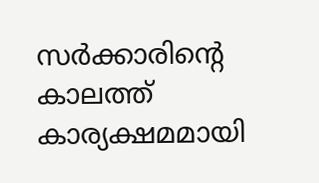സര്‍ക്കാരിന്റെ കാലത്ത് കാര്യക്ഷമമായി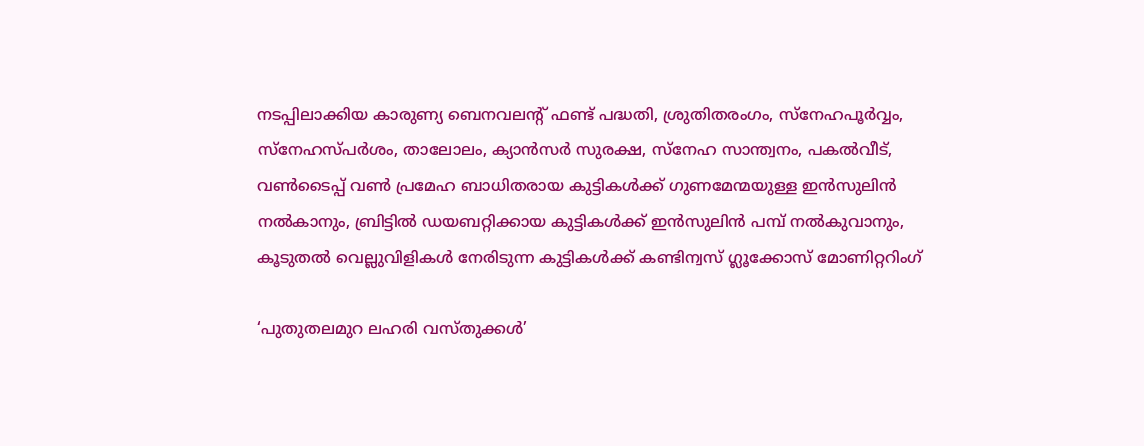നടപ്പിലാക്കിയ കാരുണ്യ ബെനവലന്റ് ഫണ്ട് പദ്ധതി, ശ്രുതിതരംഗം, സ്‌നേഹപൂര്‍വ്വം, സ്‌നേഹസ്പര്‍ശം, താലോലം, ക്യാന്‍സര്‍ സുരക്ഷ, സ്‌നേഹ സാന്ത്വനം, പകല്‍വീട്, വൺടൈപ്പ് വണ്‍ പ്രമേഹ ബാധിതരായ കുട്ടികള്‍ക്ക് ഗുണമേന്മയുള്ള ഇന്‍സുലിന്‍ നല്‍കാനും, ബ്രിട്ടില്‍ ഡയബറ്റിക്കായ കുട്ടികള്‍ക്ക് ഇന്‍സുലിന്‍ പമ്പ് നല്‍കുവാനും, കൂടുതല്‍ വെല്ലുവിളികള്‍ നേരിടുന്ന കുട്ടികള്‍ക്ക് കണ്ടിന്വസ് ഗ്ലൂക്കോസ് മോണിറ്ററിംഗ്

‘പുതുതലമുറ ലഹരി വസ്തുക്കള്‍’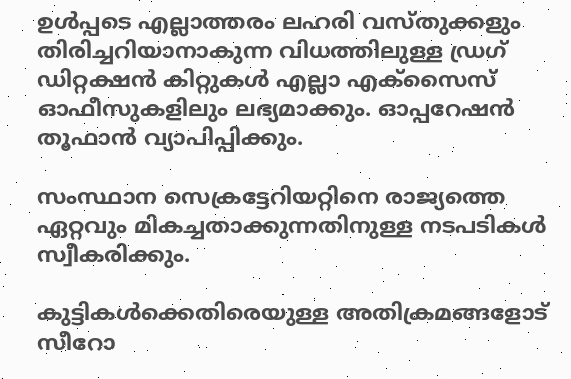ഉള്‍പ്പടെ എല്ലാത്തരം ലഹരി വസ്തുക്കളും തിരിച്ചറിയാനാകുന്ന വിധത്തിലുള്ള ഡ്രഗ് ഡിറ്റക്ഷന്‍ കിറ്റുകള്‍ എല്ലാ എക്‌സൈസ് ഓഫീസുകളിലും ലഭ്യമാക്കും. ഓപ്പറേഷന്‍ തൂഫാന്‍ വ്യാപിപ്പിക്കും.

സംസ്ഥാന സെക്രട്ടേറിയറ്റിനെ രാജ്യത്തെ ഏറ്റവും മികച്ചതാക്കുന്നതിനുള്ള നടപടികള്‍ സ്വീകരിക്കും.

കുട്ടികള്‍ക്കെതിരെയുള്ള അതിക്രമങ്ങളോട് സീറോ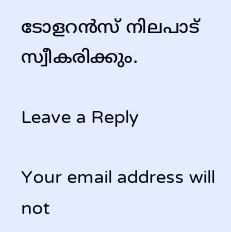ടോളറന്‍സ് നിലപാട് സ്വീകരിക്കും.

Leave a Reply

Your email address will not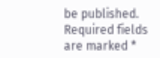be published. Required fields are marked *